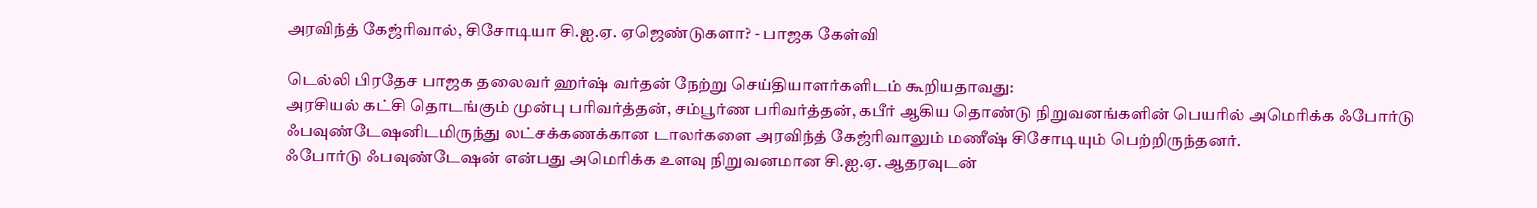அரவிந்த் கேஜ்ரிவால், சிசோடியா சி.ஐ.ஏ. ஏஜெண்டுகளா? - பாஜக கேள்வி

டெல்லி பிரதேச பாஜக தலைவர் ஹர்ஷ் வர்தன் நேற்று செய்தியாளர்களிடம் கூறியதாவது:
அரசியல் கட்சி தொடங்கும் முன்பு பரிவர்த்தன், சம்பூர்ண பரிவர்த்தன், கபீர் ஆகிய தொண்டு நிறுவனங்களின் பெயரில் அமெரிக்க ஃபோர்டு ஃபவுண்டேஷனிடமிருந்து லட்சக்கணக்கான டாலர்களை அரவிந்த் கேஜ்ரிவாலும் மணீஷ் சிசோடியும் பெற்றிருந்தனர்.
ஃபோர்டு ஃபவுண்டேஷன் என்பது அமெரிக்க உளவு நிறுவனமான சி.ஐ.ஏ. ஆதரவுடன்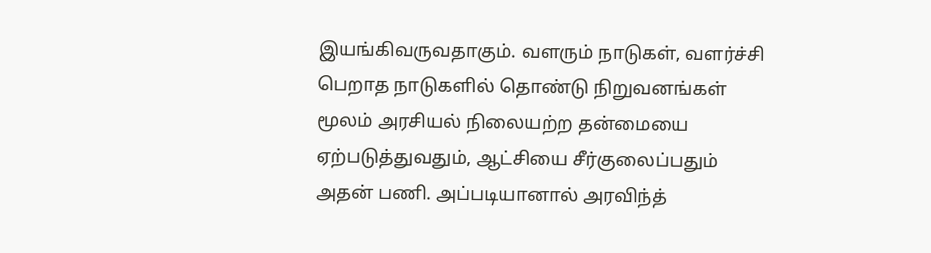இயங்கிவருவதாகும். வளரும் நாடுகள், வளர்ச்சி பெறாத நாடுகளில் தொண்டு நிறுவனங்கள் மூலம் அரசியல் நிலையற்ற தன்மையை ஏற்படுத்துவதும், ஆட்சியை சீர்குலைப்பதும் அதன் பணி. அப்படியானால் அரவிந்த்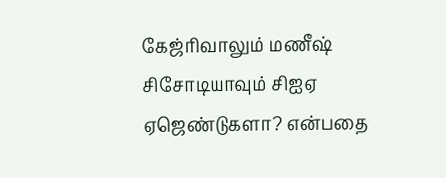கேஜ்ரிவாலும் மணீஷ் சிசோடியாவும் சிஐஏ ஏஜெண்டுகளா? என்பதை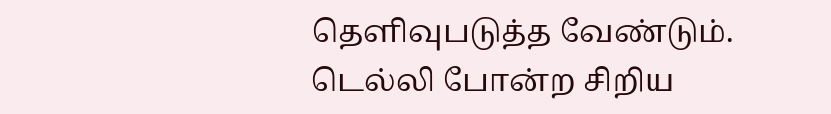தெளிவுபடுத்த வேண்டும்.
டெல்லி போன்ற சிறிய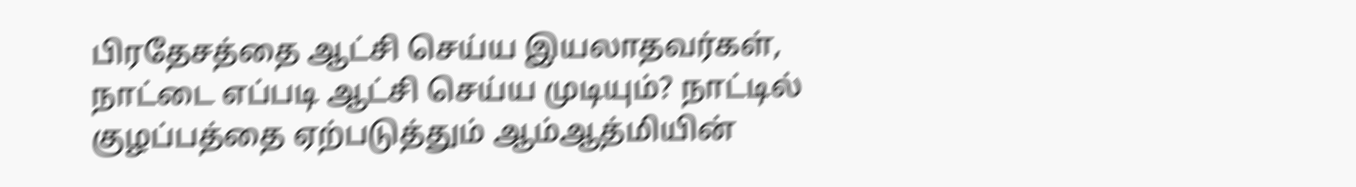பிரதேசத்தை ஆட்சி செய்ய இயலாதவர்கள், நாட்டை எப்படி ஆட்சி செய்ய முடியும்? நாட்டில் குழப்பத்தை ஏற்படுத்தும் ஆம்ஆத்மியின்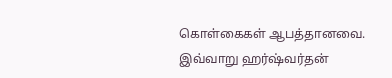கொள்கைகள் ஆபத்தானவை.
இவ்வாறு ஹர்ஷ்வர்தன்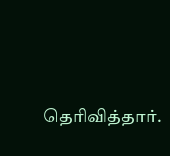தெரிவித்தார்.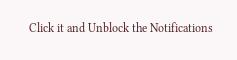Click it and Unblock the Notifications